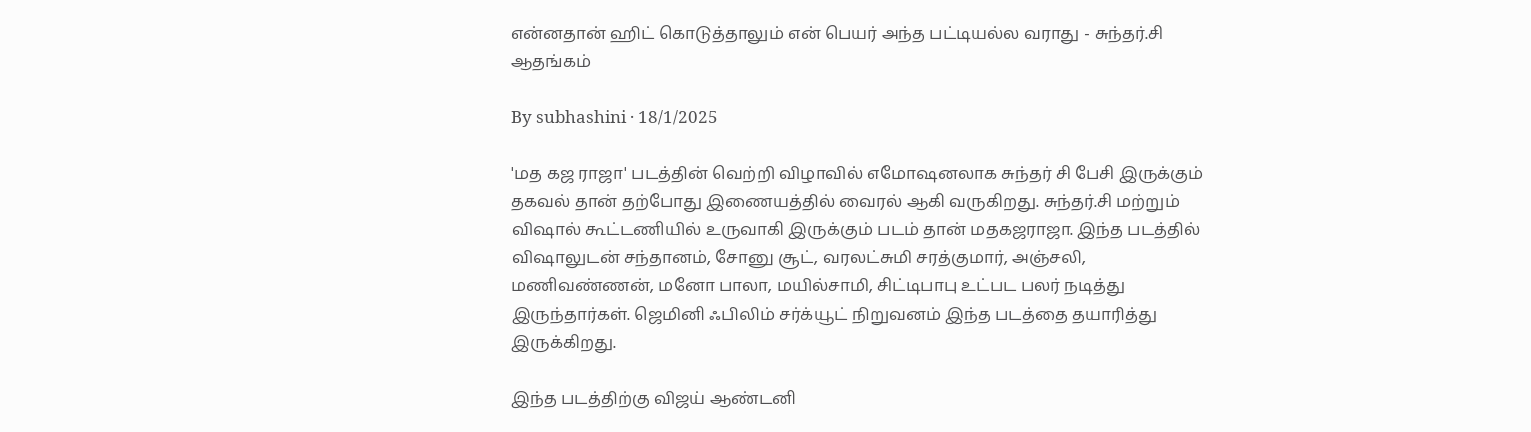என்னதான் ஹிட் கொடுத்தாலும் என் பெயர் அந்த பட்டியல்ல வராது - சுந்தர்.சி ஆதங்கம்

By subhashini · 18/1/2025

'மத கஜ ராஜா' படத்தின் வெற்றி விழாவில் எமோஷனலாக சுந்தர் சி பேசி இருக்கும் தகவல் தான் தற்போது இணையத்தில் வைரல் ஆகி வருகிறது. சுந்தர்.சி மற்றும் விஷால் கூட்டணியில் உருவாகி இருக்கும் படம் தான் மதகஜராஜா. இந்த படத்தில் விஷாலுடன் சந்தானம், சோனு சூட், வரலட்சுமி சரத்குமார், அஞ்சலி, மணிவண்ணன், மனோ பாலா, மயில்சாமி, சிட்டிபாபு உட்பட பலர் நடித்து இருந்தார்கள். ஜெமினி ஃபிலிம் சர்க்யூட் நிறுவனம் இந்த படத்தை தயாரித்து இருக்கிறது.

இந்த படத்திற்கு விஜய் ஆண்டனி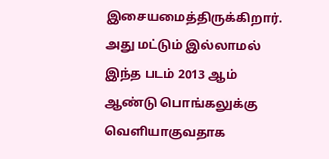இசையமைத்திருக்கிறார். அது மட்டும் இல்லாமல் இந்த படம் 2013 ஆம் ஆண்டு பொங்கலுக்கு வெளியாகுவதாக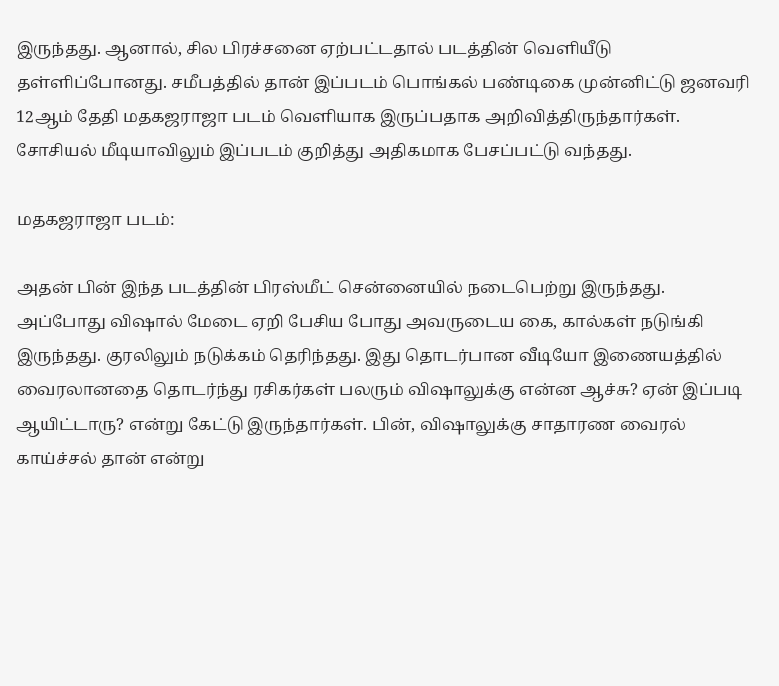இருந்தது. ஆனால், சில பிரச்சனை ஏற்பட்டதால் படத்தின் வெளியீடு தள்ளிப்போனது. சமீபத்தில் தான் இப்படம் பொங்கல் பண்டிகை முன்னிட்டு ஜனவரி 12ஆம் தேதி மதகஜராஜா படம் வெளியாக இருப்பதாக அறிவித்திருந்தார்கள். சோசியல் மீடியாவிலும் இப்படம் குறித்து அதிகமாக பேசப்பட்டு வந்தது.

மதகஜராஜா படம்:

அதன் பின் இந்த படத்தின் பிரஸ்மீட் சென்னையில் நடைபெற்று இருந்தது. அப்போது விஷால் மேடை ஏறி பேசிய போது அவருடைய கை, கால்கள் நடுங்கி இருந்தது. குரலிலும் நடுக்கம் தெரிந்தது. இது தொடர்பான வீடியோ இணையத்தில் வைரலானதை தொடர்ந்து ரசிகர்கள் பலரும் விஷாலுக்கு என்ன ஆச்சு? ஏன் இப்படி ஆயிட்டாரு? என்று கேட்டு இருந்தார்கள். பின், விஷாலுக்கு சாதாரண வைரல் காய்ச்சல் தான் என்று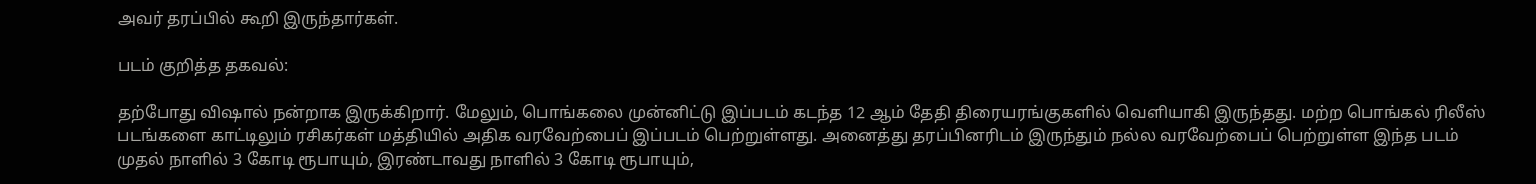அவர் தரப்பில் கூறி இருந்தார்கள்.

படம் குறித்த தகவல்:

தற்போது விஷால் நன்றாக இருக்கிறார். மேலும், பொங்கலை முன்னிட்டு இப்படம் கடந்த 12 ஆம் தேதி திரையரங்குகளில் வெளியாகி இருந்தது. மற்ற பொங்கல் ரிலீஸ் படங்களை காட்டிலும் ரசிகர்கள் மத்தியில் அதிக வரவேற்பைப் இப்படம் பெற்றுள்ளது. அனைத்து தரப்பினரிடம் இருந்தும் நல்ல வரவேற்பைப் பெற்றுள்ள இந்த படம் முதல் நாளில் 3 கோடி ரூபாயும், இரண்டாவது நாளில் 3 கோடி ரூபாயும்,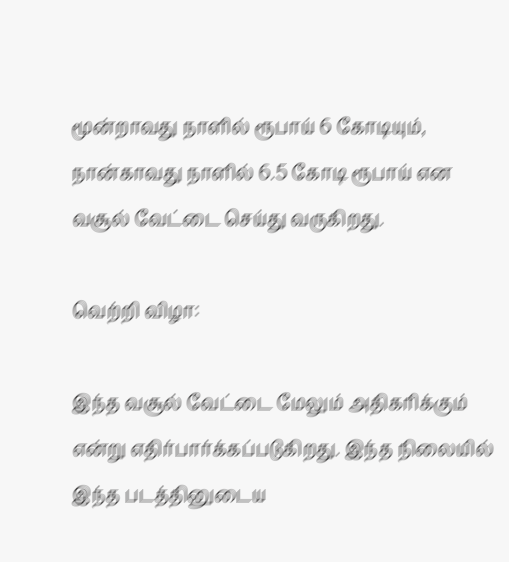மூன்றாவது நாளில் ரூபாய் 6 கோடியும், நான்காவது நாளில் 6.5 கோடி ரூபாய் என வசூல் வேட்டை செய்து வருகிறது.

வெற்றி விழா:

இந்த வசூல் வேட்டை மேலும் அதிகரிக்கும் என்று எதிர்பார்க்கப்படுகிறது. இந்த நிலையில் இந்த படத்தினுடைய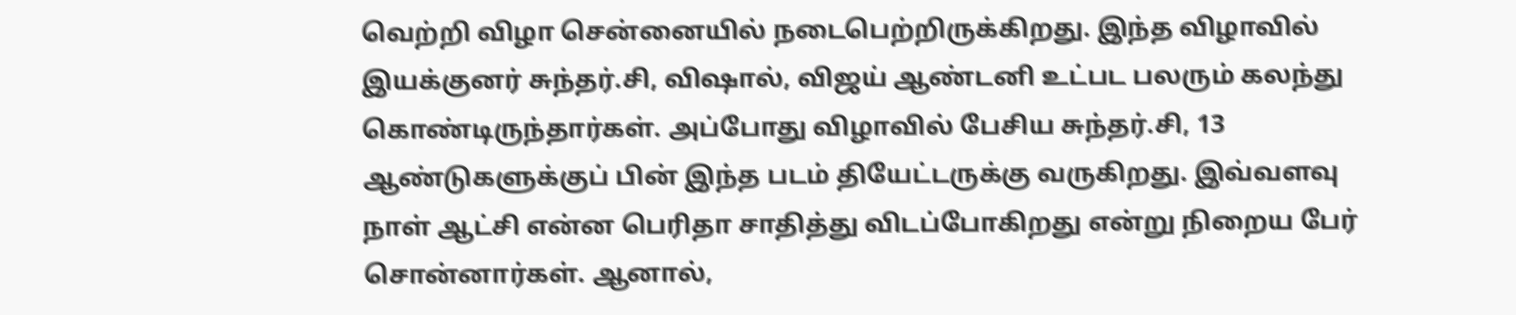வெற்றி விழா சென்னையில் நடைபெற்றிருக்கிறது. இந்த விழாவில் இயக்குனர் சுந்தர்.சி, விஷால், விஜய் ஆண்டனி உட்பட பலரும் கலந்து கொண்டிருந்தார்கள். அப்போது விழாவில் பேசிய சுந்தர்.சி, 13 ஆண்டுகளுக்குப் பின் இந்த படம் தியேட்டருக்கு வருகிறது. இவ்வளவு நாள் ஆட்சி என்ன பெரிதா சாதித்து விடப்போகிறது என்று நிறைய பேர் சொன்னார்கள். ஆனால்,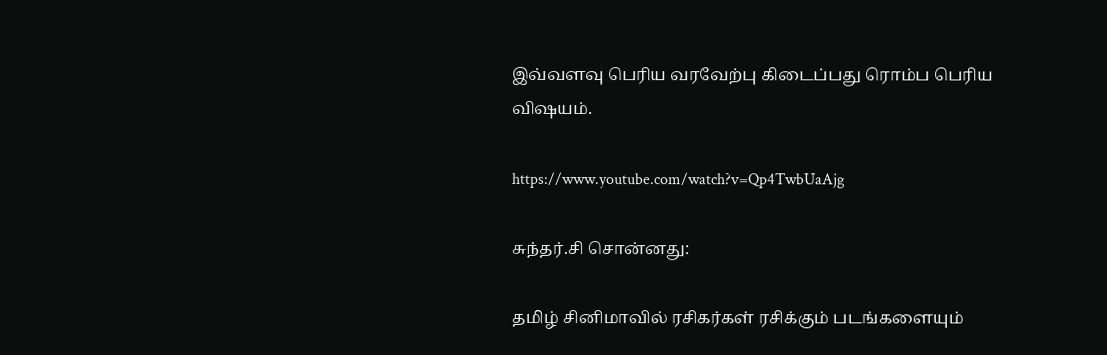இவ்வளவு பெரிய வரவேற்பு கிடைப்பது ரொம்ப பெரிய விஷயம்.

https://www.youtube.com/watch?v=Qp4TwbUaAjg

சுந்தர்.சி சொன்னது:

தமிழ் சினிமாவில் ரசிகர்கள் ரசிக்கும் படங்களையும்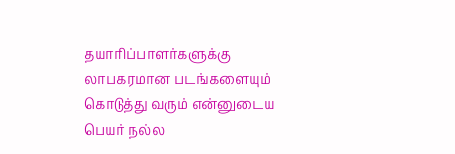தயாரிப்பாளர்களுக்கு லாபகரமான படங்களையும் கொடுத்து வரும் என்னுடைய பெயர் நல்ல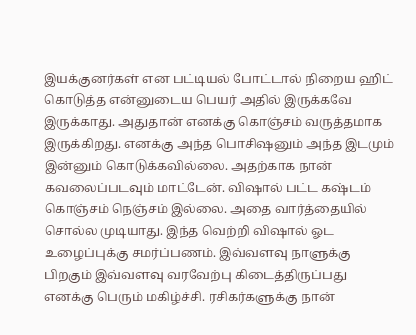இயக்குனர்கள் என பட்டியல் போட்டால் நிறைய ஹிட் கொடுத்த என்னுடைய பெயர் அதில் இருக்கவே இருக்காது. அதுதான் எனக்கு கொஞ்சம் வருத்தமாக இருக்கிறது. எனக்கு அந்த பொசிஷனும் அந்த இடமும் இன்னும் கொடுக்கவில்லை. அதற்காக நான் கவலைப்படவும் மாட்டேன். விஷால் பட்ட கஷ்டம் கொஞ்சம் நெஞ்சம் இல்லை. அதை வார்த்தையில் சொல்ல முடியாது. இந்த வெற்றி விஷால் ஓட உழைப்புக்கு சமர்ப்பணம். இவ்வளவு நாளுக்கு பிறகும் இவ்வளவு வரவேற்பு கிடைத்திருப்பது எனக்கு பெரும் மகிழ்ச்சி. ரசிகர்களுக்கு நான்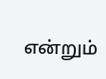என்றும்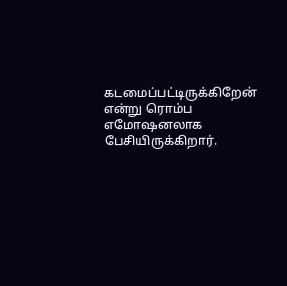கடமைப்பட்டிருக்கிறேன் என்று ரொம்ப எமோஷனலாக பேசியிருக்கிறார்.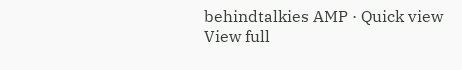behindtalkies AMP · Quick view
View full